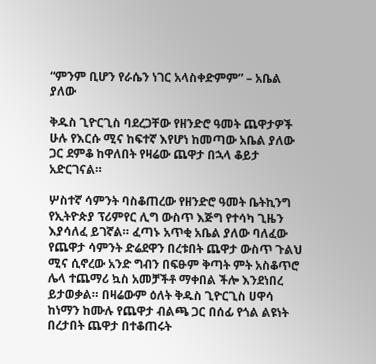“ምንም ቢሆን የራሴን ነገር አላስቀድምም” – አቤል ያለው

ቅዱስ ጊዮርጊስ ባደረጋቸው የዘንድሮ ዓመት ጨዋታዎች ሁሉ የእርሱ ሚና ከፍተኛ እየሆነ ከመጣው አቤል ያለው ጋር ደምቆ ከዋለበት የዛሬው ጨዋታ በኋላ ቆይታ አድርገናል።

ሦስተኛ ሳምንት ባስቆጠረው የዘንድሮ ዓመት ቤትኪንግ የኢትዮጵያ ፕሪምየር ሊግ ውስጥ እጅግ የተሳካ ጊዜን እያሳለፈ ይገኛል። ፈጣኑ አጥቂ አቤል ያለው ባለፈው የጨዋታ ሳምንት ድሬደዋን በረቱበት ጨዋታ ውስጥ ጉልህ ሚና ሲኖረው አንድ ግብን በፍፁም ቅጣት ምት አስቆጥሮ ሌላ ተጨማሪ ኳስ አመቻችቶ ማቀበል ችሎ እንደነበረ ይታወቃል። በዛሬውም ዕለት ቅዱስ ጊዮርጊስ ሀዋሳ ከነማን ከሙሉ የጨዋታ ብልጫ ጋር በሰፊ የጎል ልዩነት በረታበት ጨዋታ በተቆጠሩት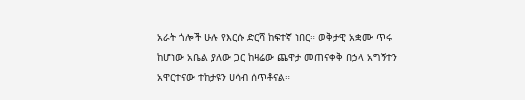አራት ጎሎች ሁሉ የእርሱ ድርሻ ከፍተኛ ነበር። ወቅታዊ አቋሙ ጥሩ ከሆነው አቤል ያለው ጋር ከዛሬው ጨዋታ መጠናቀቅ በኃላ አግኝተን አዋርተናው ተከታዩን ሀሳብ ሰጥቶናል።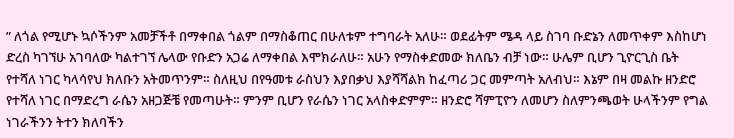” ለጎል የሚሆኑ ኳሶችንም አመቻችቶ በማቀበል ጎልም በማስቆጠር በሁለቱም ተግባራት አለሁ። ወደፊትም ሜዳ ላይ ስገባ ቡድኔን ለመጥቀም እስከሆነ ድረስ ካገኘሁ አገባለው ካልተገኘ ሌላው የቡድን አጋሬ ለማቀበል እሞክራለሁ። አሁን የማስቀድመው ክለቤን ብቻ ነው። ሁሌም ቢሆን ጊዮርጊስ ቤት የተሻለ ነገር ካላሳየህ ክለቡን አትመጥንም። ስለዚህ በየዓመቱ ራስህን እያበቃህ እያሻሻልክ ከፈጣሪ ጋር መምጣት አለብህ። እኔም በዛ መልኩ ዘንድሮ የተሻለ ነገር በማድረግ ራሴን አዘጋጅቼ የመጣሁት። ምንም ቢሆን የራሴን ነገር አላስቀድምም። ዘንድሮ ሻምፒዮን ለመሆን ስለምንጫወት ሁላችንም የግል ነገራችንን ትተን ክለባችን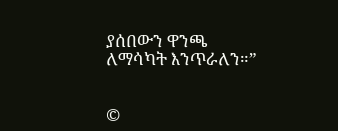ያሰበውን ዋንጫ ለማሳካት እንጥራለን።”


©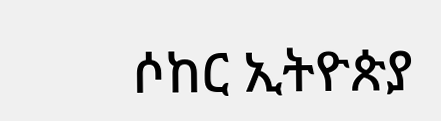ሶከር ኢትዮጵያ